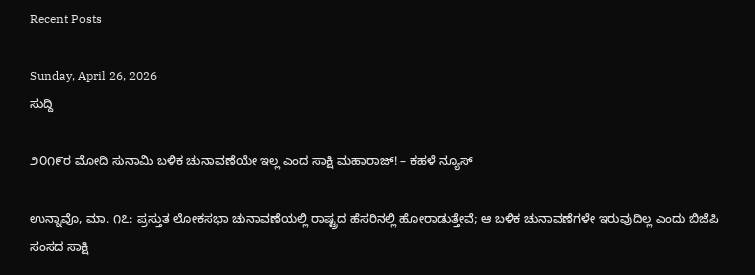Recent Posts

Sunday, April 26, 2026
ಸುದ್ದಿ

೨೦೧೯ರ ಮೋದಿ ಸುನಾಮಿ ಬಳಿಕ ಚುನಾವಣೆಯೇ ಇಲ್ಲ ಎಂದ ಸಾಕ್ಷಿ ಮಹಾರಾಜ್! – ಕಹಳೆ ನ್ಯೂಸ್

ಉನ್ನಾವೊ, ಮಾ. ೧೭: ಪ್ರಸ್ತುತ ಲೋಕಸಭಾ ಚುನಾವಣೆಯಲ್ಲಿ ರಾಷ್ಟ್ರದ ಹೆಸರಿನಲ್ಲಿ ಹೋರಾಡುತ್ತೇವೆ; ಆ ಬಳಿಕ ಚುನಾವಣೆಗಳೇ ಇರುವುದಿಲ್ಲ ಎಂದು ಬಿಜೆಪಿ ಸಂಸದ ಸಾಕ್ಷಿ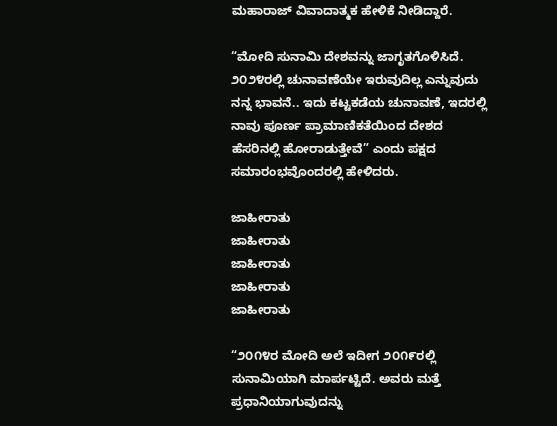ಮಹಾರಾಜ್ ವಿವಾದಾತ್ಮಕ ಹೇಳಿಕೆ ನೀಡಿದ್ದಾರೆ.

“ಮೋದಿ ಸುನಾಮಿ ದೇಶವನ್ನು ಜಾಗೃತಗೊಳಿಸಿದೆ. ೨೦೨೪ರಲ್ಲಿ ಚುನಾವಣೆಯೇ ಇರುವುದಿಲ್ಲ ಎನ್ನುವುದು ನನ್ನ ಭಾವನೆ.. ಇದು ಕಟ್ಟಕಡೆಯ ಚುನಾವಣೆ, ಇದರಲ್ಲಿ ನಾವು ಪೂರ್ಣ ಪ್ರಾಮಾಣಿಕತೆಯಿಂದ ದೇಶದ ಹೆಸರಿನಲ್ಲಿ ಹೋರಾಡುತ್ತೇವೆ” ಎಂದು ಪಕ್ಷದ ಸಮಾರಂಭವೊಂದರಲ್ಲಿ ಹೇಳಿದರು.

ಜಾಹೀರಾತು
ಜಾಹೀರಾತು
ಜಾಹೀರಾತು
ಜಾಹೀರಾತು
ಜಾಹೀರಾತು

“೨೦೧೪ರ ಮೋದಿ ಅಲೆ ಇದೀಗ ೨೦೧೯ರಲ್ಲಿ ಸುನಾಮಿಯಾಗಿ ಮಾರ್ಪಟ್ಟಿದೆ. ಅವರು ಮತ್ತೆ ಪ್ರಧಾನಿಯಾಗುವುದನ್ನು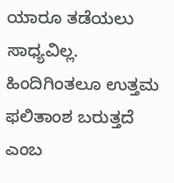ಯಾರೂ ತಡೆಯಲು ಸಾಧ್ಯವಿಲ್ಲ. ಹಿಂದಿಗಿಂತಲೂ ಉತ್ತಮ ಫಲಿತಾಂಶ ಬರುತ್ತದೆ ಎಂಬ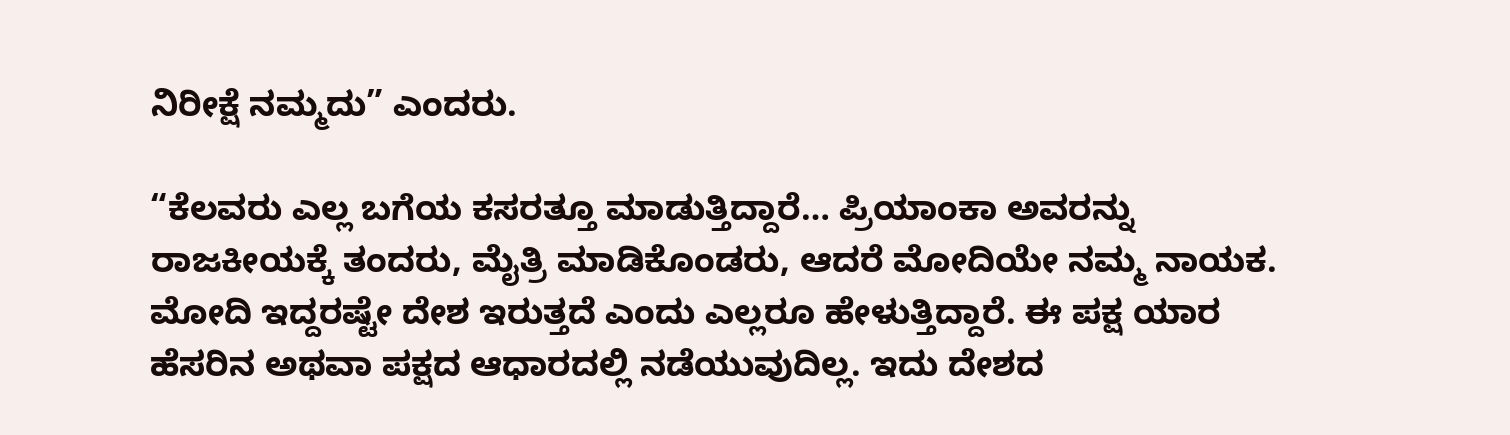ನಿರೀಕ್ಷೆ ನಮ್ಮದು” ಎಂದರು.

“ಕೆಲವರು ಎಲ್ಲ ಬಗೆಯ ಕಸರತ್ತೂ ಮಾಡುತ್ತಿದ್ದಾರೆ… ಪ್ರಿಯಾಂಕಾ ಅವರನ್ನು ರಾಜಕೀಯಕ್ಕೆ ತಂದರು, ಮೈತ್ರಿ ಮಾಡಿಕೊಂಡರು, ಆದರೆ ಮೋದಿಯೇ ನಮ್ಮ ನಾಯಕ. ಮೋದಿ ಇದ್ದರಷ್ಟೇ ದೇಶ ಇರುತ್ತದೆ ಎಂದು ಎಲ್ಲರೂ ಹೇಳುತ್ತಿದ್ದಾರೆ. ಈ ಪಕ್ಷ ಯಾರ ಹೆಸರಿನ ಅಥವಾ ಪಕ್ಷದ ಆಧಾರದಲ್ಲಿ ನಡೆಯುವುದಿಲ್ಲ. ಇದು ದೇಶದ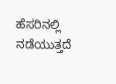ಹೆಸರಿನಲ್ಲಿ ನಡೆಯುತ್ತದೆ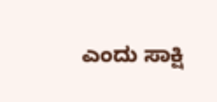ಎಂದು ಸಾಕ್ಷಿ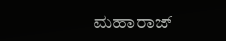ಮಹಾರಾಜ್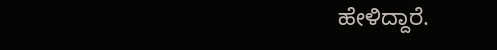ಹೇಳಿದ್ದಾರೆ.